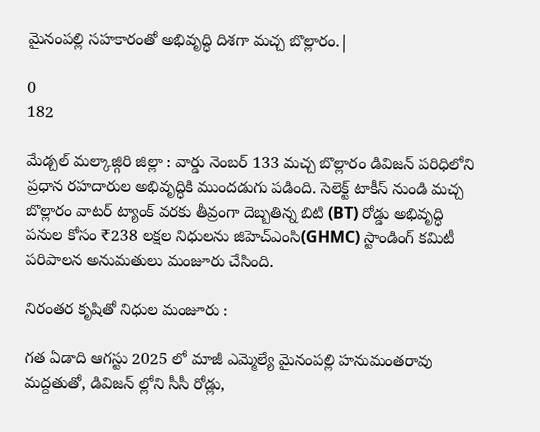మైనంపల్లి సహకారంతో అభివృద్ధి దిశగా మచ్చ బొల్లారం.|

0
182

మేడ్చల్ మల్కాజ్గిరి జిల్లా : వార్డు నెంబర్ 133 మచ్చ బొల్లారం డివిజన్ పరిధిలోని ప్రధాన రహదారుల అభివృద్ధికి ముందడుగు పడింది. సెలెక్ట్ టాకీస్ నుండి మచ్చ బొల్లారం వాటర్ ట్యాంక్ వరకు తీవ్రంగా దెబ్బతిన్న బిటి (BT) రోడ్డు అభివృద్ధి పనుల కోసం ₹238 లక్షల నిధులను జిహెచ్ఎంసి(GHMC) స్టాండింగ్ కమిటీ పరిపాలన అనుమతులు మంజూరు చేసింది.

నిరంతర కృషితో నిధుల మంజూరు :

గత ఏడాది ఆగస్టు 2025 లో మాజీ ఎమ్మెల్యే మైనంపల్లి హనుమంతరావు మద్దతుతో, డివిజన్ ల్లోని సీసీ రోడ్లు,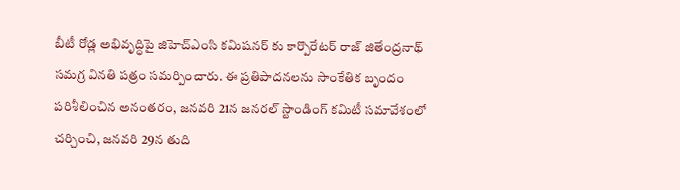బీటీ రోడ్ల అభివృద్ధిపై జిహెచ్ఎంసి కమిషనర్ కు కార్పొరేటర్ రాజ్ జితేంద్రనాథ్ సమగ్ర వినతి పత్రం సమర్పించారు. ఈ ప్రతిపాదనలను సాంకేతిక బృందం పరిశీలించిన అనంతరం, జనవరి 21న జనరల్ స్టాండింగ్ కమిటీ సమావేశంలో చర్చించి, జనవరి 29న తుది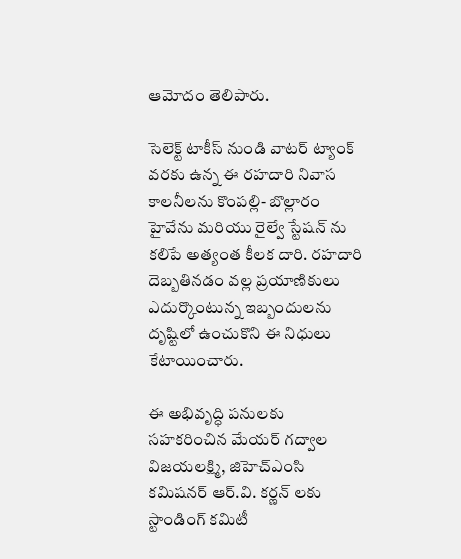ఆమోదం తెలిపారు.

సెలెక్ట్ టాకీస్ నుండి వాటర్ ట్యాంక్ వరకు ఉన్న ఈ రహదారి నివాస కాలనీలను కొంపల్లి- బొల్లారం హైవేను మరియు రైల్వే స్టేషన్ ను కలిపే అత్యంత కీలక దారి. రహదారి దెబ్బతినడం వల్ల ప్రయాణికులు ఎదుర్కొంటున్న ఇబ్బందులను దృష్టిలో ఉంచుకొని ఈ నిధులు కేటాయించారు.

ఈ అభివృద్ధి పనులకు సహకరించిన మేయర్ గద్వాల విజయలక్ష్మి, జిహెచ్ఎంసి కమిషనర్ ఆర్.వి. కర్ణన్ లకు స్టాండింగ్ కమిటీ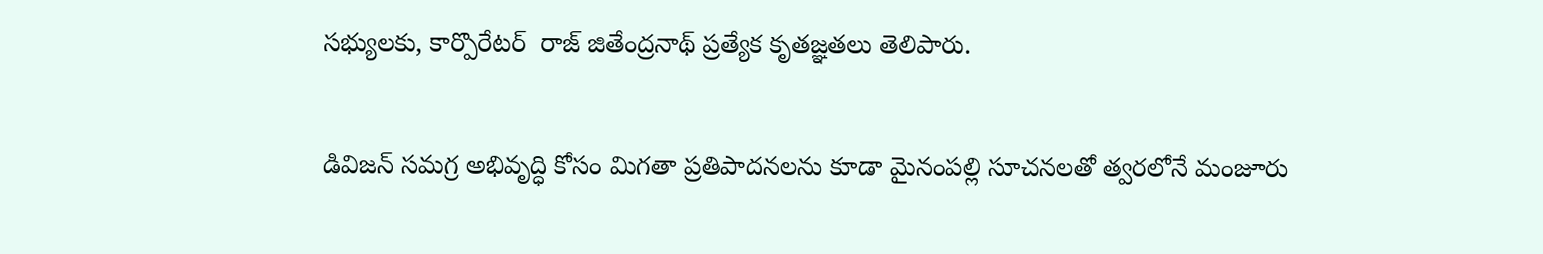సభ్యులకు, కార్పొరేటర్  రాజ్ జితేంద్రనాథ్ ప్రత్యేక కృతజ్ఞతలు తెలిపారు.

డివిజన్ సమగ్ర అభివృద్ధి కోసం మిగతా ప్రతిపాదనలను కూడా మైనంపల్లి సూచనలతో త్వరలోనే మంజూరు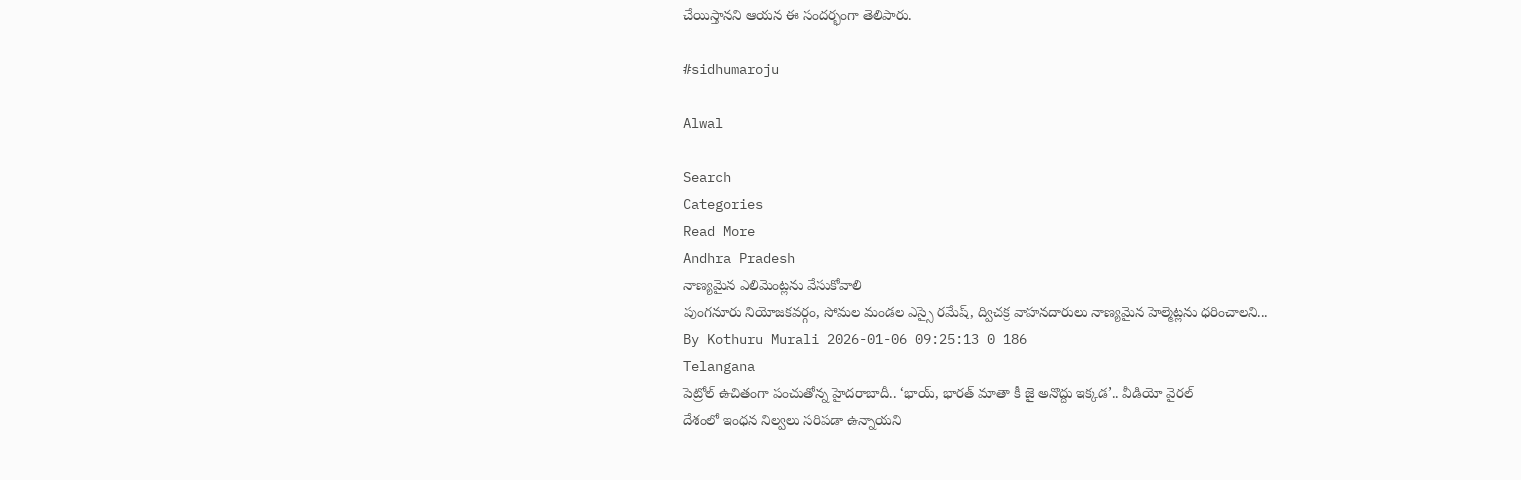చేయిస్తానని ఆయన ఈ సందర్భంగా తెలిపారు.

#sidhumaroju

Alwal

Search
Categories
Read More
Andhra Pradesh
నాణ్యమైన ఎలిమెంట్లను వేసుకోవాలి
పుంగనూరు నియోజకవర్గం, సోమల మండల ఎస్సై రమేష్, ద్విచక్ర వాహనదారులు నాణ్యమైన హెల్మెట్లను ధరించాలని...
By Kothuru Murali 2026-01-06 09:25:13 0 186
Telangana
పెట్రోల్‌ ఉచితంగా పంచుతోన్న హైదరాబాదీ.. ‘భాయ్, భారత్ మాతా కీ జై అనొద్దు ఇక్కడ’.. వీడియో వైరల్
దేశంలో ఇంధన నిల్వలు సరిపడా ఉన్నాయని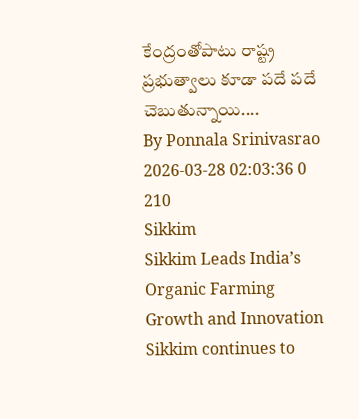కేంద్రంతోపాటు రాష్ట్ర ప్రభుత్వాలు కూడా పదే పదే చెబుతున్నాయి....
By Ponnala Srinivasrao 2026-03-28 02:03:36 0 210
Sikkim
Sikkim Leads India’s Organic Farming Growth and Innovation
Sikkim continues to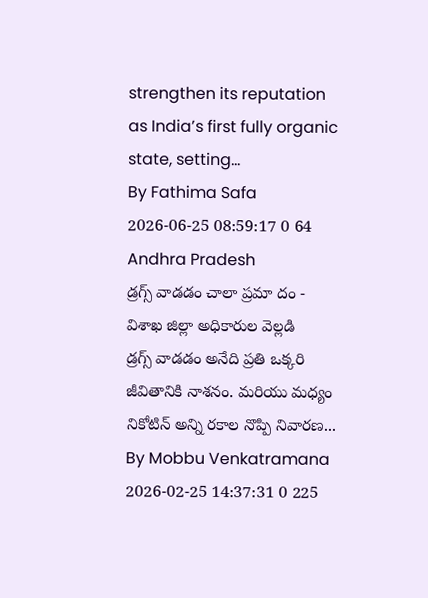strengthen its reputation as India’s first fully organic state, setting...
By Fathima Safa 2026-06-25 08:59:17 0 64
Andhra Pradesh
డ్రగ్స్ వాడడం చాలా ప్రమా దం - విశాఖ జిల్లా అధికారుల వెల్లడి
డ్రగ్స్ వాడడం అనేది ప్రతి ఒక్కరి జీవితానికి నాశనం. మరియు మధ్యం నికోటిన్ అన్ని రకాల నొప్పి నివారణ...
By Mobbu Venkatramana 2026-02-25 14:37:31 0 225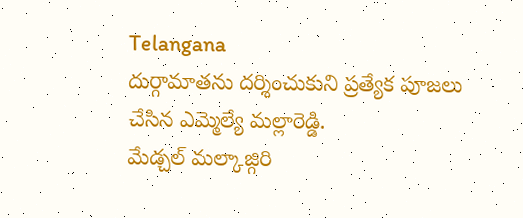Telangana
దుర్గామాతను దర్శించుకుని ప్రత్యేక పూజలు చేసిన ఎమ్మెల్యే మల్లారెడ్డి.
మేడ్చల్ మల్కాజ్గిరి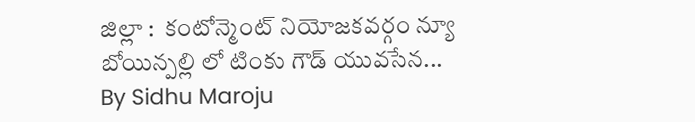జిల్లా :  కంటోన్మెంట్ నియోజకవర్గం న్యూ బోయిన్పల్లి లో టింకు గౌడ్ యువసేన...
By Sidhu Maroju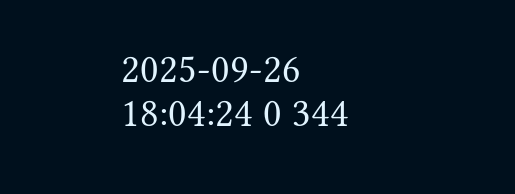2025-09-26 18:04:24 0 344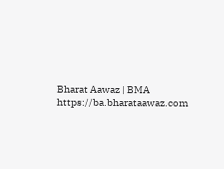Bharat Aawaz | BMA https://ba.bharataawaz.com